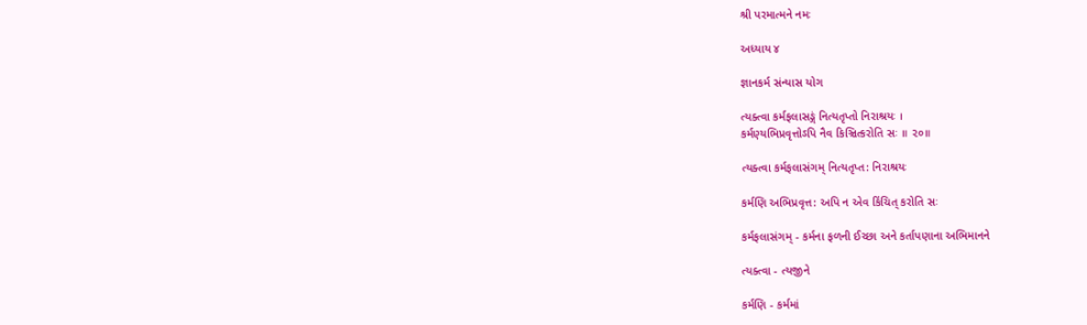શ્રી પરમાત્મને નમઃ

અધ્યાય ૪

જ્ઞાનકર્મ સંન્યાસ યોગ

ત્યક્ત્વા કર્મફલાસઙ્ગં નિત્યતૃપ્તો નિરાશ્રયઃ ।
કર્મણ્યભિપ્રવૃત્તોઽપિ નૈવ કિઞ્ચિત્કરોતિ સઃ ॥ ૨૦॥

ત્યક્ત્વા કર્મફલાસંગમ્ નિત્યતૃપ્ત: નિરાશ્રયઃ

કર્મણિ અભિપ્રવૃત્ત: અપિ ન એવ કિંચિત્ કરોતિ સઃ

કર્મફલાસંગમ્ - કર્મના ફળની ઈચ્છા અને કર્તાપણાના અભિમાનને

ત્યક્ત્વા - ત્યજીને

કર્મણિ - કર્મમાં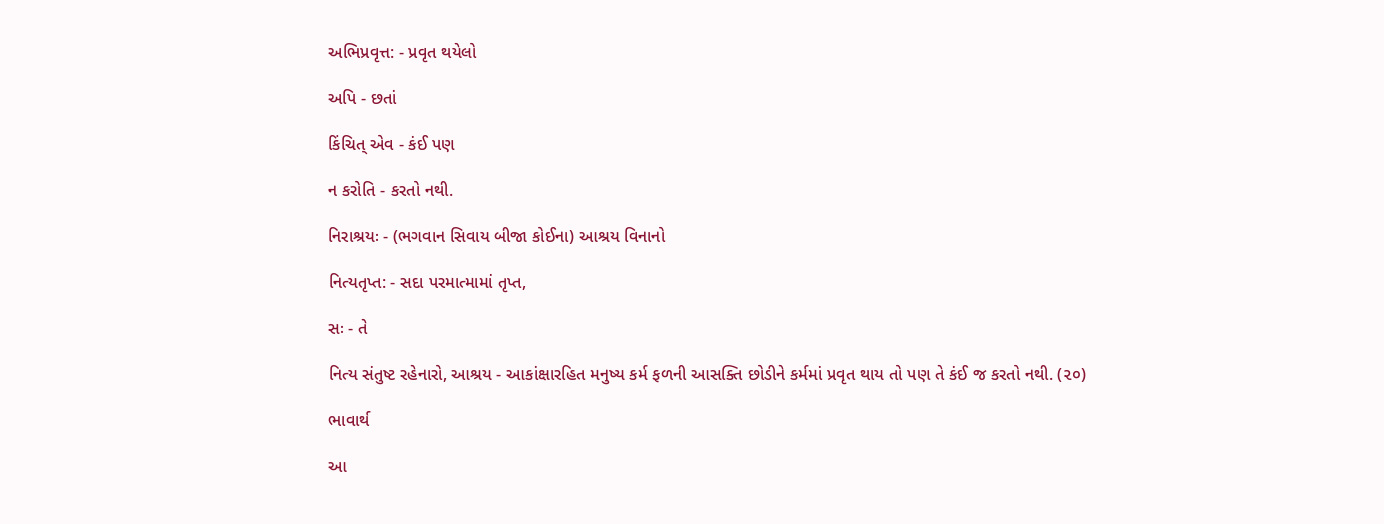અભિપ્રવૃત્ત: - પ્રવૃત થયેલો

અપિ - છતાં

કિંચિત્ એવ - કંઈ પણ

ન કરોતિ - કરતો નથી.

નિરાશ્રયઃ - (ભગવાન સિવાય બીજા કોઈના) આશ્રય વિનાનો

નિત્યતૃપ્ત: - સદા પરમાત્મામાં તૃપ્ત,

સઃ - તે

નિત્ય સંતુષ્ટ રહેનારો, આશ્રય - આકાંક્ષારહિત મનુષ્ય કર્મ ફળની આસક્તિ છોડીને કર્મમાં પ્રવૃત થાય તો પણ તે કંઈ જ કરતો નથી. (૨૦)

ભાવાર્થ

આ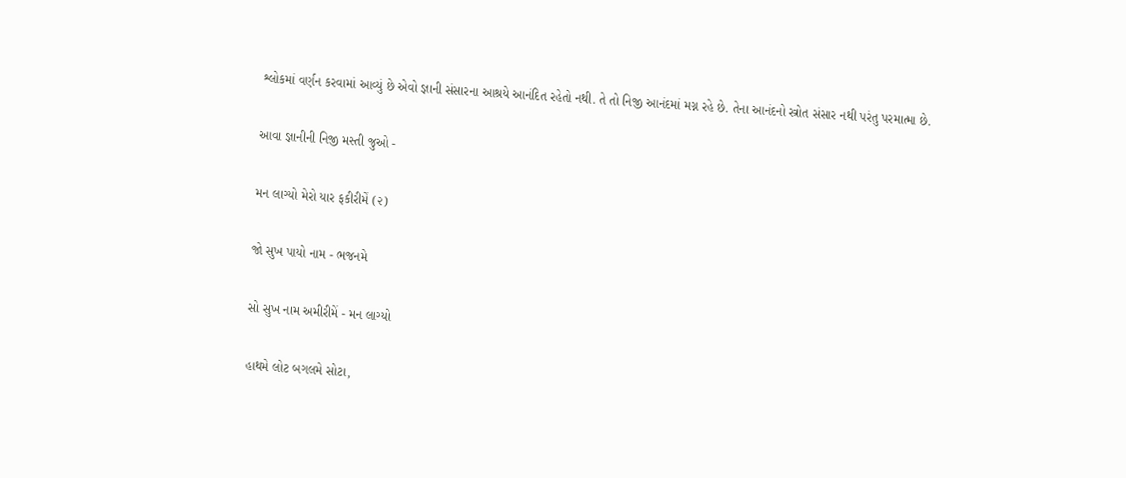શ્લોકમાં વર્ણન કરવામાં આવ્યું છે એવો જ્ઞાની સંસારના આશ્રયે આનંદિત રહેતો નથી. તે તો નિજી આનંદમાં મગ્ન રહે છે. તેના આનંદનો સ્ત્રોત સંસાર નથી પરંતુ પરમાત્મા છે.

આવા જ્ઞાનીની નિજી મસ્તી જુઓ -

મન લાગ્યો મેરો યાર ફકીરીમેં (૨)

જો સુખ પાયો નામ - ભજનમે

સો સુખ નામ અમીરીમેં - મન લાગ્યો

હાથમે લોટ બગલમે સોટા,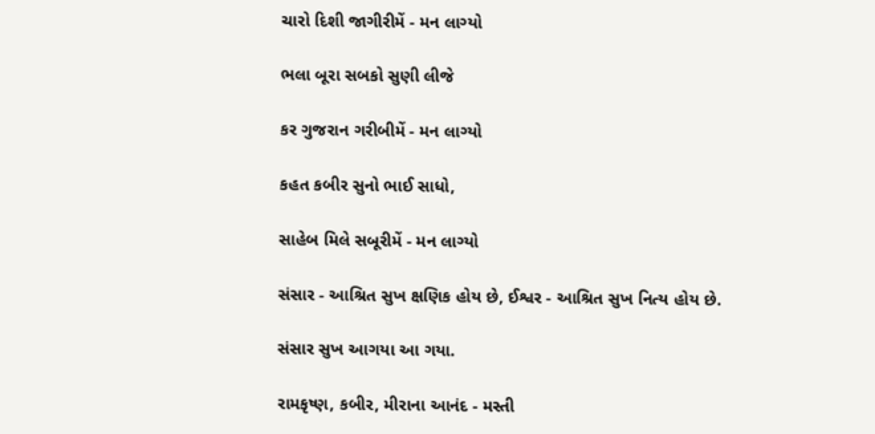ચારો દિશી જાગીરીમેં - મન લાગ્યો

ભલા બૂરા સબકો સુણી લીજે

કર ગુજરાન ગરીબીમેં - મન લાગ્યો

કહત કબીર સુનો ભાઈ સાધો,

સાહેબ મિલે સબૂરીમેં - મન લાગ્યો

સંસાર - આશ્રિત સુખ ક્ષણિક હોય છે, ઈશ્વર - આશ્રિત સુખ નિત્ય હોય છે.

સંસાર સુખ આગયા આ ગયા.

રામકૃષ્ણ, કબીર, મીરાના આનંદ - મસ્તી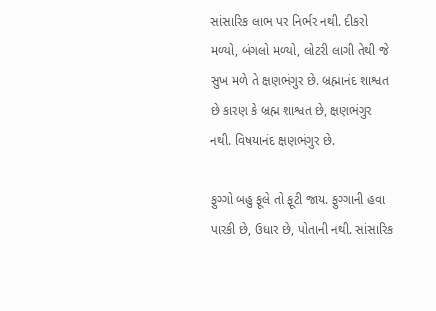સાંસારિક લાભ પર નિર્ભર નથી. દીકરો મળ્યો, બંગલો મળ્યો, લોટરી લાગી તેથી જે સુખ મળે તે ક્ષણભંગુર છે. બ્રહ્માનંદ શાશ્વત છે કારણ કે બ્રહ્મ શાશ્વત છે, ક્ષણભંગુર નથી. વિષયાનંદ ક્ષણભંગુર છે.

ફુગ્ગો બહુ ફૂલે તો ફૂટી જાય. ફુગ્ગાની હવા પારકી છે, ઉધાર છે, પોતાની નથી. સાંસારિક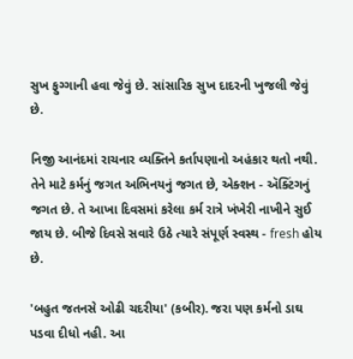સુખ ફુગ્ગાની હવા જેવું છે. સાંસારિક સુખ દાદરની ખુજલી જેવું છે.

નિજી આનંદમાં રાચનાર વ્યક્તિને કર્તાપણાનો અહંકાર થતો નથી. તેને માટે કર્મનું જગત અભિનયનું જગત છે, એક્શન - ઍક્ટિંગનું જગત છે. તે આખા દિવસમાં કરેલા કર્મ રાત્રે ખંખેરી નાખીને સુઈ જાય છે. બીજે દિવસે સવારે ઉઠે ત્યારે સંપૂર્ણ સ્વસ્થ - fresh હોય છે.

'બહુત જતનસે ઓઢી ચદરીયા' (કબીર). જરા પણ કર્મનો ડાઘ પડવા દીધો નહી. આ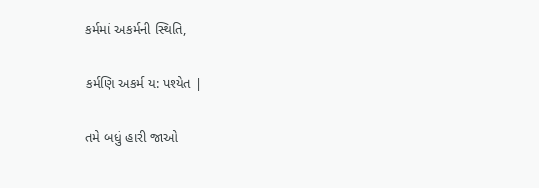કર્મમાં અકર્મની સ્થિતિ,

કર્મણિ અકર્મ ય: પશ્યેત |

તમે બધું હારી જાઓ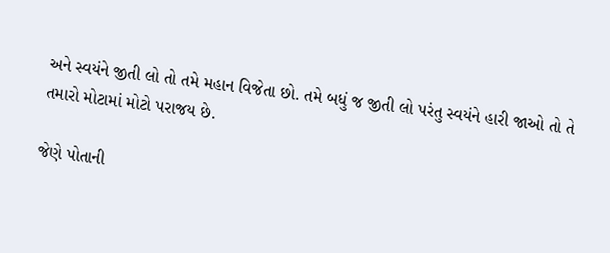અને સ્વયંને જીતી લો તો તમે મહાન વિજેતા છો. તમે બધું જ જીતી લો પરંતુ સ્વયંને હારી જાઓ તો તે તમારો મોટામાં મોટો પરાજય છે.

જેણે પોતાની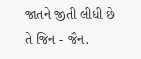જાતને જીતી લીધી છે તે જિન - જૈન.